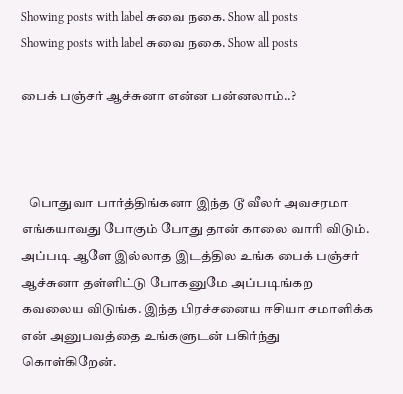Showing posts with label சுவை நகை. Show all posts
Showing posts with label சுவை நகை. Show all posts

பைக் பஞ்சர் ஆச்சுனா என்ன பன்னலாம்..?



   பொதுவா பார்த்திங்கனா இந்த டூ வீலர் அவசரமா எங்கயாவது போகும் போது தான் காலை வாரி விடும். அப்படி ஆளே இல்லாத இடத்தில உங்க பைக் பஞ்சர் ஆச்சுனா தள்ளிட்டு போகனுமே அப்படிங்கற கவலைய விடுங்க. இந்த பிரச்சனைய ஈசியா சமாளிக்க என் அனுபவத்தை உங்களுடன் பகிர்ந்து கொள்கிறேன்.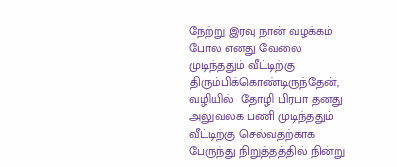நேற்று இரவு நான் வழக்கம் போல எனது வேலை முடிந்ததும் வீட்டிற்கு திரும்பிக்கொண்டிருந்தேன், வழியில்  தோழி பிரபா தனது அலுவலக பணி முடிந்ததும் வீட்டிற்கு செல்வதற்காக பேருந்து நிறுத்தத்தில் நின்று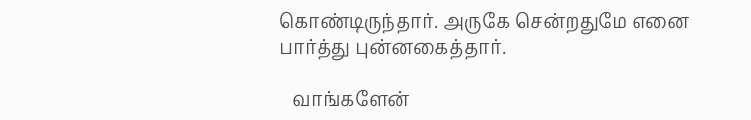கொண்டிருந்தார். அருகே சென்றதுமே எனை பார்த்து புன்னகைத்தார்.

   வாங்களேன்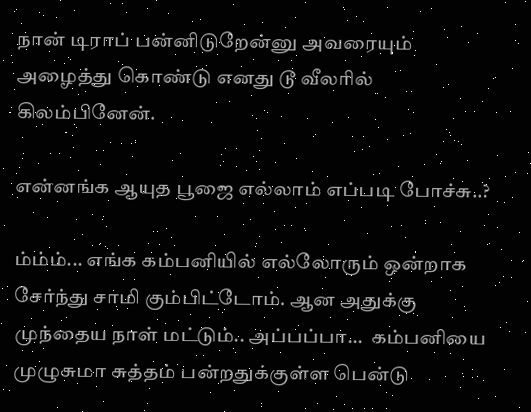நான் டிராப் பன்னிடுறேன்னு அவரையும் அழைத்து கொண்டு எனது டூ வீலரில் கிலம்பினேன்.

என்னங்க ஆயுத பூஜை எல்லாம் எப்படி போச்சு..?

ம்ம்ம்... எங்க கம்பனியில் எல்லோரும் ஒன்றாக சேர்ந்து சாமி கும்பிட்டோம். ஆன அதுக்கு முந்தைய நாள் மட்டும்.. அப்பப்பா...  கம்பனியை முழுசுமா சுத்தம் பன்றதுக்குள்ள பென்டு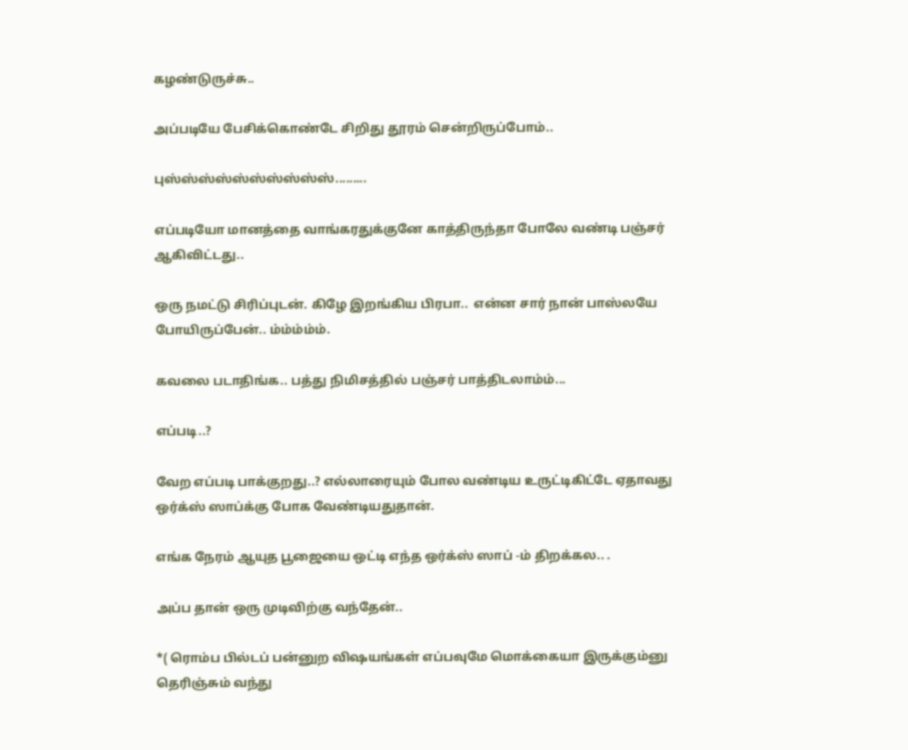கழண்டுருச்சு..

அப்படியே பேசிக்கொண்டே சிறிது தூரம் சென்றிருப்போம்..

புஸ்ஸ்ஸ்ஸ்ஸ்ஸ்ஸ்ஸ்ஸ்ஸ்.........

எப்படியோ மானத்தை வாங்கரதுக்குனே காத்திருந்தா போலே வண்டி பஞ்சர் ஆகிவிட்டது..

ஒரு நமட்டு சிரிப்புடன். கிழே இறங்கிய பிரபா..  என்ன சார் நான் பாஸ்லயே போயிருப்பேன்.. ம்ம்ம்ம்ம்.

கவலை படாதிங்க.. பத்து நிமிசத்தில் பஞ்சர் பாத்திடலாம்ம்...

எப்படி..?

வேற எப்படி பாக்குறது..? எல்லாரையும் போல வண்டிய உருட்டிகிட்டே ஏதாவது ஒர்க்ஸ் ஸாப்க்கு போக வேண்டியதுதான்.

எங்க நேரம் ஆயுத பூஜையை ஒட்டி எந்த ஒர்க்ஸ் ஸாப் -ம் திறக்கல.. .

அப்ப தான் ஒரு முடிவிற்கு வந்தேன்..

*( ரொம்ப பில்டப் பன்னுற விஷயங்கள் எப்பவுமே மொக்கையா இருக்கும்னு தெரிஞ்சும் வந்து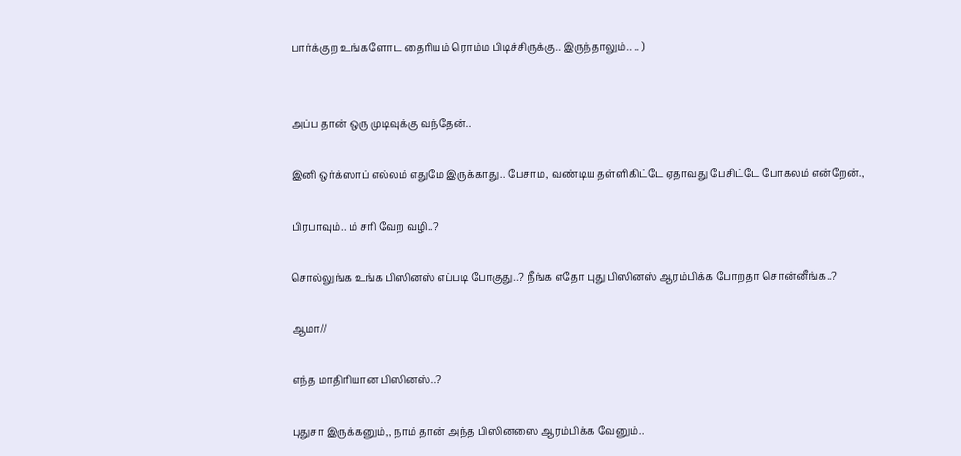பார்க்குற உங்களோட தைரியம் ரொம்ம பிடிச்சிருக்கு.. இருந்தாலும்.. .. )


அப்ப தான் ஒரு முடிவுக்கு வந்தேன்..

இனி ஒர்க்ஸாப் எல்லம் எதுமே இருக்காது.. பேசாம, வண்டிய தள்ளிகிட்டே ஏதாவது பேசிட்டே போகலம் என்றேன்.,

பிரபாவும்.. ம் சரி வேற வழி..?

சொல்லுங்க உங்க பிஸினஸ் எப்படி போகுது..? நீங்க எதோ புது பிஸினஸ் ஆரம்பிக்க போறதா சொன்னீங்க..?

ஆமா//

எந்த மாதிரியான பிஸினஸ்..?

புதுசா இருக்கனும்,, நாம் தான் அந்த பிஸினஸை ஆரம்பிக்க வேனும்..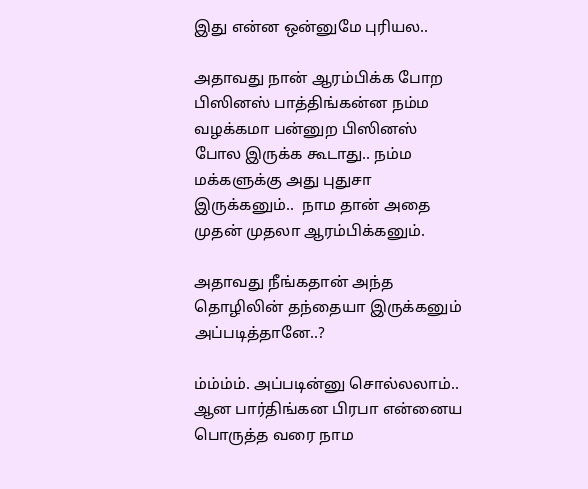இது என்ன ஒன்னுமே புரியல..

அதாவது நான் ஆரம்பிக்க போற பிஸினஸ் பாத்திங்கன்ன நம்ம வழக்கமா பன்னுற பிஸினஸ் போல இருக்க கூடாது.. நம்ம மக்களுக்கு அது புதுசா இருக்கனும்..  நாம தான் அதை முதன் முதலா ஆரம்பிக்கனும்.

அதாவது நீங்கதான் அந்த தொழிலின் தந்தையா இருக்கனும் அப்படித்தானே..?

ம்ம்ம்ம். அப்படின்னு சொல்லலாம்.. ஆன பார்திங்கன பிரபா என்னைய பொருத்த வரை நாம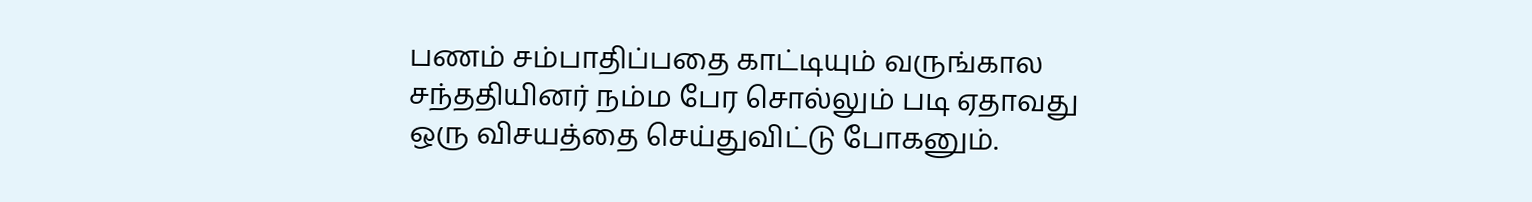பணம் சம்பாதிப்பதை காட்டியும் வருங்கால சந்ததியினர் நம்ம பேர சொல்லும் படி ஏதாவது ஒரு விசயத்தை செய்துவிட்டு போகனும்.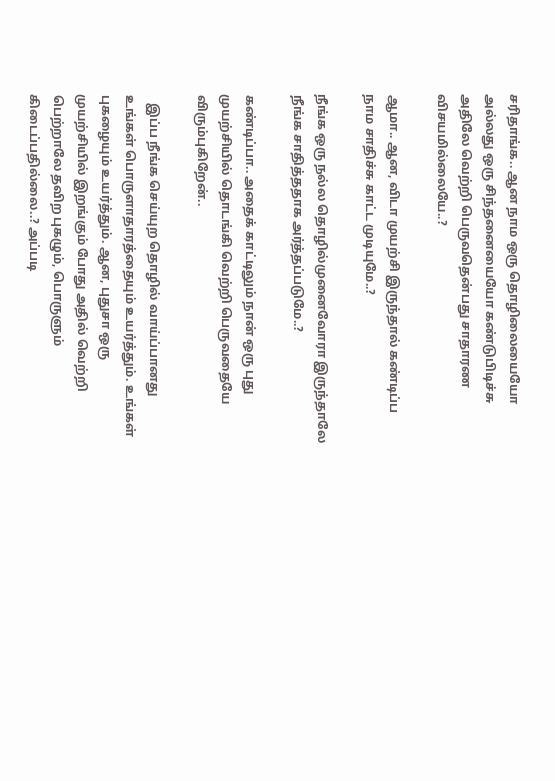சரிதாங்க.. ஆன நாம ஒரு தொழிலையையோ அல்லது ஒரு சிந்தனையையோ கண்டுபிடிச்சு அதிலே வெற்றி பெருவதென்பது சாதாரண விசயமில்லையே..?

ஆமா.. ஆன, விடா முயற்சி இருந்தால் கண்டிப்ப நாம சாதிச்சு காட்ட முடியுமே..?

நீங்க ஒரு நல்ல தொழில்முனைவோரா இருந்தாலே நீங்க சாதித்ததாக அர்த்தப்படுமே..?

கண்டிப்பா.. அதைக் காட்டிலும் நான் ஒரு புது முயற்சியில் தொடங்கி வெற்றி பெருவதையே விரும்புகிறேன்..

   இப்ப நீங்க செய்யுற தொழில் வாய்ப்பானது உங்கள் பொருளாதாரத்தையும் உயர்த்தும். உங்கள் புகழையும் உயர்த்தும். ஆன, புதுசா ஒரு முயற்சியில் இறங்கும் போது அதில் வெற்றி பெற்றாலே தவிற புகழும், பொருளும் கிடைப்பதில்லை..? அப்படி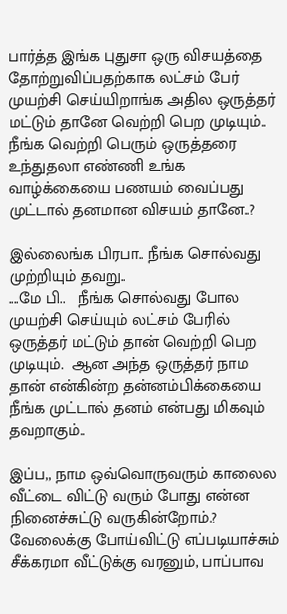பார்த்த இங்க புதுசா ஒரு விசயத்தை தோற்றுவிப்பதற்காக லட்சம் பேர் முயற்சி செய்யிறாங்க அதில ஒருத்தர் மட்டும் தானே வெற்றி பெற முடியும்.. நீங்க வெற்றி பெரும் ஒருத்தரை உந்துதலா எண்ணி உங்க வாழ்க்கையை பணயம் வைப்பது முட்டால் தனமான விசயம் தானே..?

இல்லைங்க பிரபா.. நீங்க சொல்வது முற்றியும் தவறு..
....மே பி..   நீங்க சொல்வது போல முயற்சி செய்யும் லட்சம் பேரில் ஒருத்தர் மட்டும் தான் வெற்றி பெற முடியும்.  ஆன அந்த ஒருத்தர் நாம தான் என்கின்ற தன்னம்பிக்கையை நீங்க முட்டால் தனம் என்பது மிகவும் தவறாகும்..

இப்ப,, நாம ஒவ்வொருவரும் காலைல வீட்டை விட்டு வரும் போது என்ன நினைச்சுட்டு வருகின்றோம்.? வேலைக்கு போய்விட்டு எப்படியாச்சும் சீக்கரமா வீட்டுக்கு வரனும், பாப்பாவ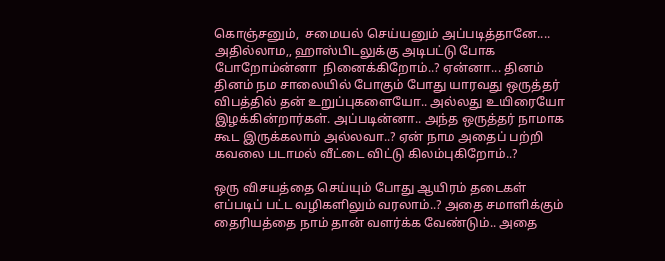கொஞ்சனும்,  சமையல் செய்யனும் அப்படித்தானே.... அதில்லாம,, ஹாஸ்பிடலுக்கு அடிபட்டு போக போறோம்ன்னா  நினைக்கிறோம்..? ஏன்னா... தினம் தினம் நம சாலையில் போகும் போது யாரவது ஒருத்தர் விபத்தில் தன் உறுப்புகளையோ.. அல்லது உயிரையோ இழக்கின்றார்கள். அப்படின்னா.. அந்த ஒருத்தர் நாமாக கூட இருக்கலாம் அல்லவா..? ஏன் நாம அதைப் பற்றி கவலை படாமல் வீட்டை விட்டு கிலம்புகிறோம்..?

ஒரு விசயத்தை செய்யும் போது ஆயிரம் தடைகள் எப்படிப் பட்ட வழிகளிலும் வரலாம்..? அதை சமாளிக்கும் தைரியத்தை நாம் தான் வளர்க்க வேண்டும்.. அதை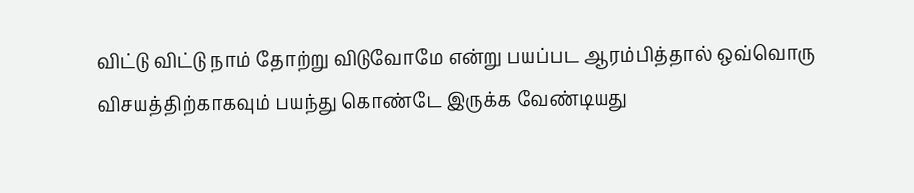விட்டு விட்டு நாம் தோற்று விடுவோமே என்று பயப்பட ஆரம்பித்தால் ஒவ்வொரு விசயத்திற்காகவும் பயந்து கொண்டே இருக்க வேண்டியது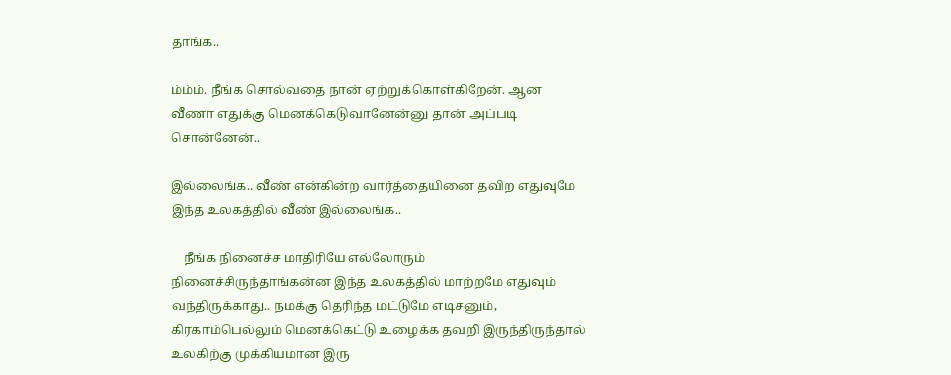தாங்க..

ம்ம்ம். நீங்க சொல்வதை நான் ஏற்றுக்கொள்கிறேன். ஆன வீணா எதுக்கு மெனக்கெடுவானேன்னு தான் அப்படி சொன்னேன்..

இல்லைங்க.. வீண் என்கின்ற வார்த்தையினை தவிற எதுவுமே இந்த உலகத்தில் வீண் இல்லைங்க..

    நீங்க நினைச்ச மாதிரியே எல்லோரும் நினைச்சிருந்தாங்கன்ன இந்த உலகத்தில் மாற்றமே எதுவும் வந்திருக்காது.. நமக்கு தெரிந்த மட்டுமே எடிசனும், கிரகாம்பெல்லும் மெனக்கெட்டு உழைக்க தவறி இருந்திருந்தால் உலகிற்கு முக்கியமான இரு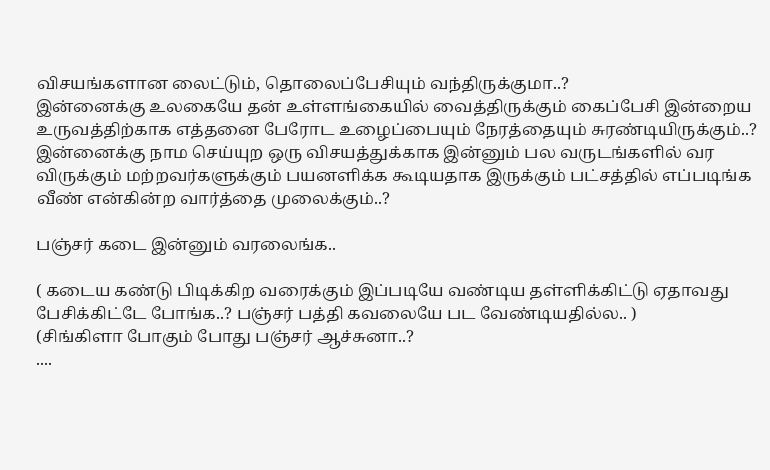விசயங்களான லைட்டும், தொலைப்பேசியும் வந்திருக்குமா..?
இன்னைக்கு உலகையே தன் உள்ளங்கையில் வைத்திருக்கும் கைப்பேசி இன்றைய உருவத்திற்காக எத்தனை பேரோட உழைப்பையும் நேரத்தையும் சுரண்டியிருக்கும்..?  இன்னைக்கு நாம செய்யுற ஒரு விசயத்துக்காக இன்னும் பல வருடங்களில் வர விருக்கும் மற்றவர்களுக்கும் பயனளிக்க கூடியதாக இருக்கும் பட்சத்தில் எப்படிங்க வீண் என்கின்ற வார்த்தை முலைக்கும்..?

பஞ்சர் கடை இன்னும் வரலைங்க..

( கடைய கண்டு பிடிக்கிற வரைக்கும் இப்படியே வண்டிய தள்ளிக்கிட்டு ஏதாவது பேசிக்கிட்டே போங்க..? பஞ்சர் பத்தி கவலையே பட வேண்டியதில்ல.. )
(சிங்கிளா போகும் போது பஞ்சர் ஆச்சுனா..?
....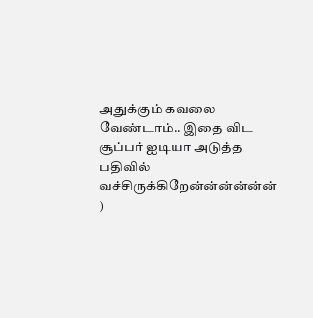அதுக்கும் கவலை வேண்டாம்.. இதை விட சூப்பர் ஐடியா அடுத்த பதிவில் வச்சிருக்கிறேன்ன்ன்ன்ன்ன் )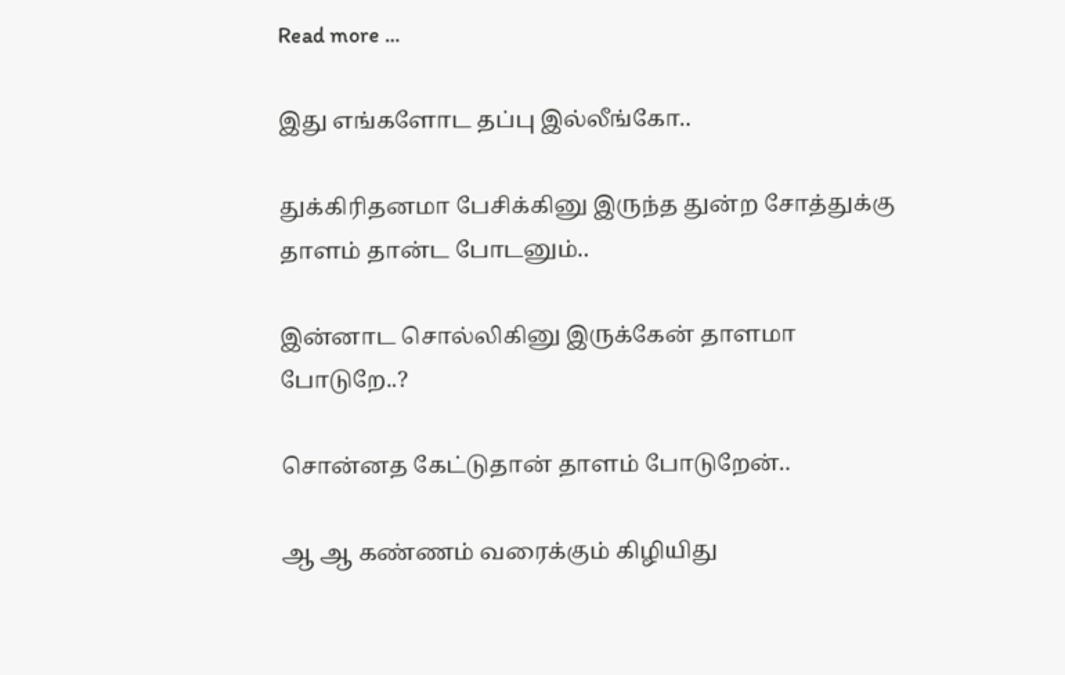Read more ...

இது எங்களோட தப்பு இல்லீங்கோ..

துக்கிரிதனமா பேசிக்கினு இருந்த துன்ற சோத்துக்கு தாளம் தான்ட போடனும்..

இன்னாட சொல்லிகினு இருக்கேன் தாளமா போடுறே..?

சொன்னத கேட்டுதான் தாளம் போடுறேன்..

ஆ ஆ கண்ணம் வரைக்கும் கிழியிது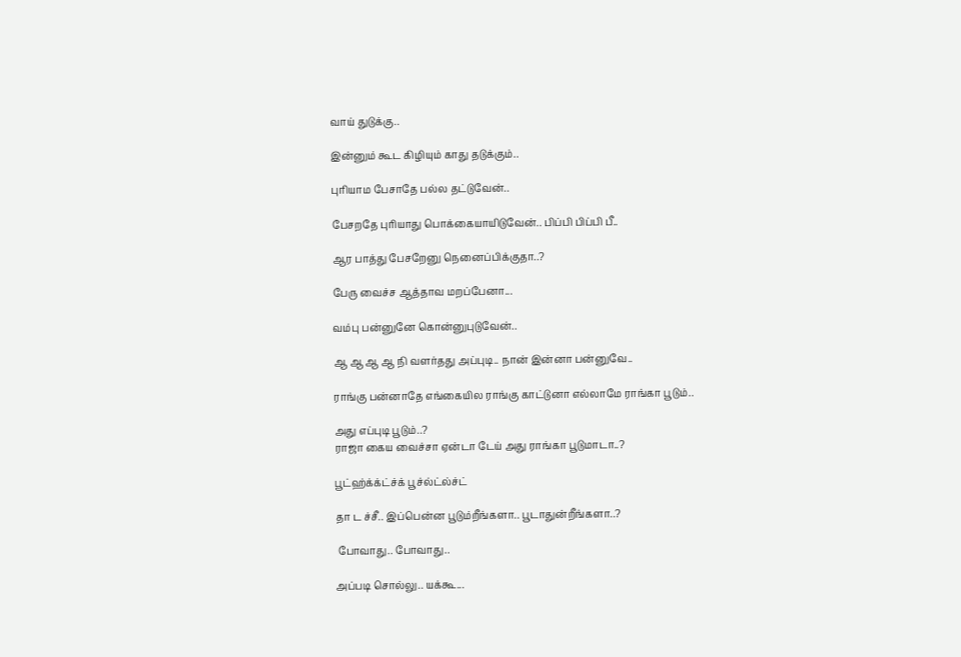வாய் துடுக்கு..

இன்னும் கூட கிழியும் காது தடுக்கும்..

புரியாம பேசாதே பல்ல தட்டுவேன்..

பேசறதே புரியாது பொக்கையாயிடுவேன்.. பிப்பி பிப்பி பீ..

ஆர பாத்து பேசறேனு நெனைப்பிக்குதா..?

பேரு வைச்ச ஆத்தாவ மறப்பேனா...

வம்பு பன்னுனே கொன்னுபுடுவேன்..

ஆ ஆ ஆ ஆ நி வளர்தது அப்புடி.. நான் இன்னா பன்னுவே..

ராங்கு பன்னாதே எங்கையில ராங்கு காட்டுனா எல்லாமே ராங்கா பூடும்..

அது எப்புடி பூடும்..?
ராஜா கைய வைச்சா ஏன்டா டேய் அது ராங்கா பூடுமாடா..?

பூட்ஹ்க்க்ட்ச்க் பூச்ல்ட்ல்ச்ட்

தா ட ச்சீ.. இப்பென்ன பூடும்றீங்களா.. பூடாதுன்றீங்களா..?

 போவாது.. போவாது..

அப்படி சொல்லு.. யக்கூ...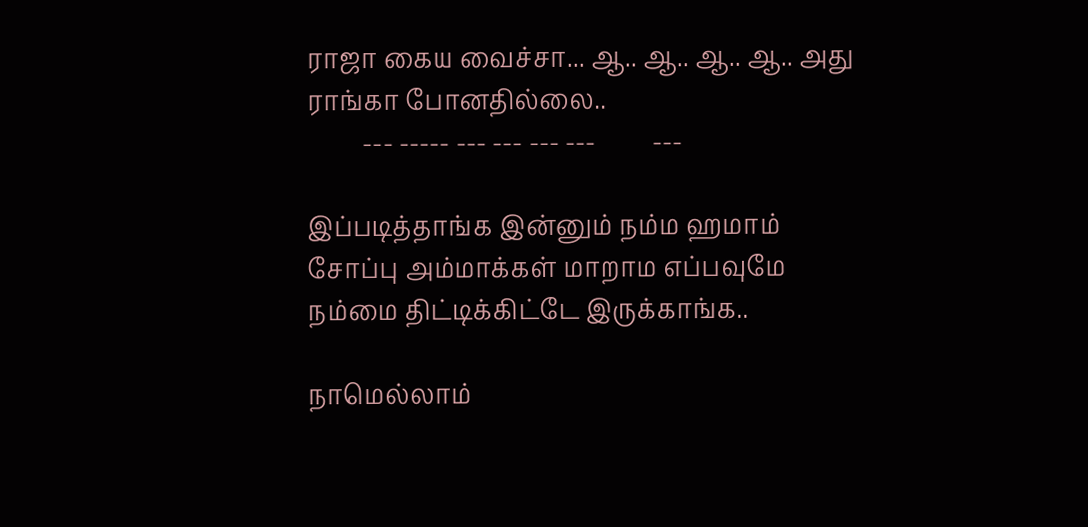ராஜா கைய வைச்சா... ஆ.. ஆ.. ஆ.. ஆ.. அது ராங்கா போனதில்லை..
         --- ----- --- --- --- ---         ---

இப்படித்தாங்க இன்னும் நம்ம ஹமாம் சோப்பு அம்மாக்கள் மாறாம எப்பவுமே நம்மை திட்டிக்கிட்டே இருக்காங்க..

நாமெல்லாம்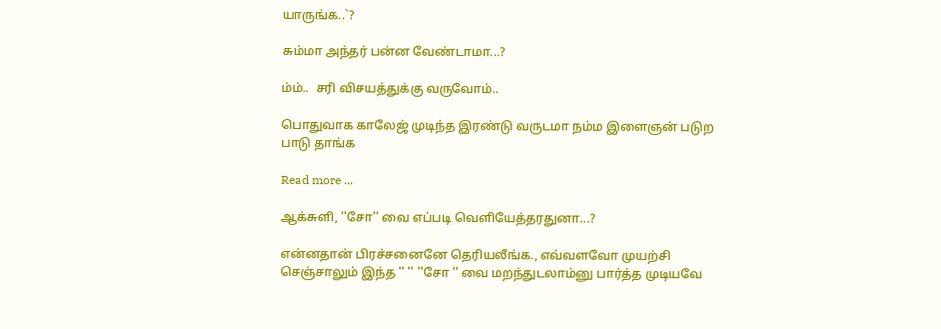யாருங்க..`?

சும்மா அந்தர் பன்ன வேண்டாமா...?

ம்ம்..  சரி விசயத்துக்கு வருவோம்..

பொதுவாக காலேஜ் முடிந்த இரண்டு வருடமா நம்ம இளைஞன் படுற பாடு தாங்க

Read more ...

ஆக்சுளி, ''சோ'' வை எப்படி வெளியேத்தரதுனா...?

என்னதான் பிரச்சனைனே தெரியலீங்க., எவ்வளவோ முயற்சி செஞ்சாலும் இந்த '' '' ''சோ '' வை மறந்துடலாம்னு பார்த்த முடியவே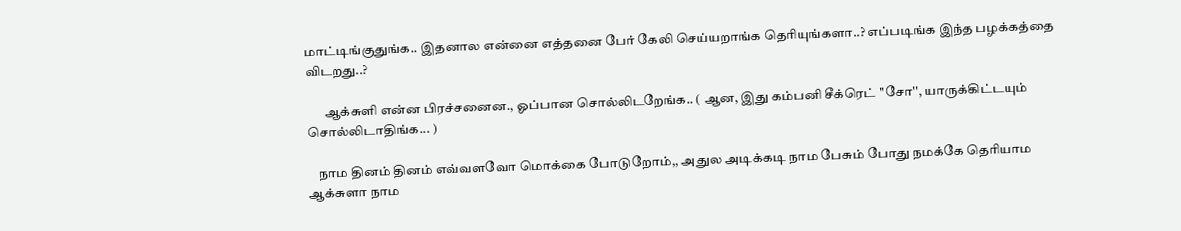மாட்டிங்குதுங்க.. இதனால என்னை எத்தனை பேர் கேலி செய்யறாங்க தெரியுங்களா..? எப்படிங்க இந்த பழக்கத்தை விடறது..?

       ஆக்சுளி என்ன பிரச்சனைன., ஓப்பான சொல்லிடறேங்க.. ( ஆன, இது கம்பனி சீக்ரெட் ''சோ'', யாருக்கிட்டயும் சொல்லிடாதிங்க... )

    நாம தினம் தினம் எவ்வளவோ மொக்கை போடுறோம்,, அதுல அடிக்கடி நாம பேசும் போது நமக்கே தெரியாம ஆக்சுளா நாம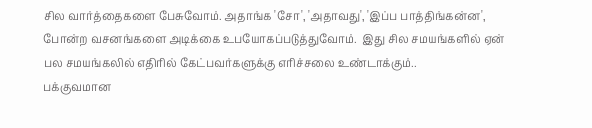சில வார்த்தைகளை பேசுவோம். அதாங்க 'சோ', 'அதாவது', 'இப்ப பாத்திங்கன்ன', போன்ற வசனங்களை அடிக்கை உபயோகப்படுத்துவோம்.  இது சில சமயங்களில் ஏன் பல சமயங்கலில் எதிரில் கேட்பவர்களுக்கு எரிச்சலை உண்டாக்கும்..
பக்குவமான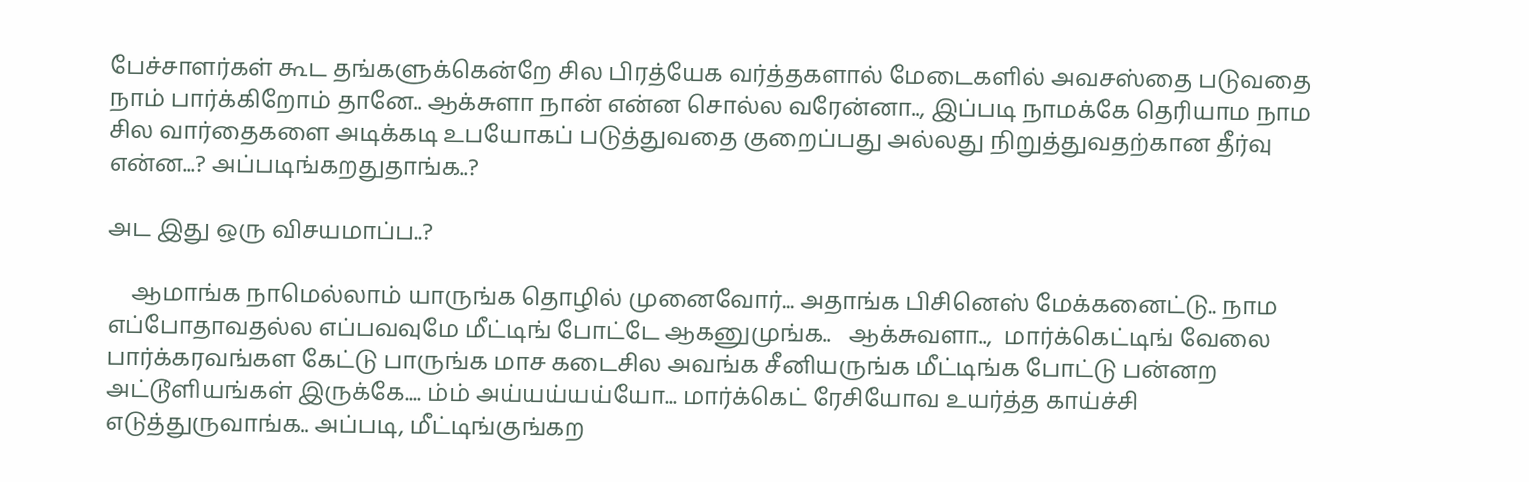பேச்சாளர்கள் கூட தங்களுக்கென்றே சில பிரத்யேக வர்த்தகளால் மேடைகளில் அவசஸ்தை படுவதை நாம் பார்க்கிறோம் தானே.. ஆக்சுளா நான் என்ன சொல்ல வரேன்னா.., இப்படி நாமக்கே தெரியாம நாம சில வார்தைகளை அடிக்கடி உபயோகப் படுத்துவதை குறைப்பது அல்லது நிறுத்துவதற்கான தீர்வு என்ன...? அப்படிங்கறதுதாங்க..?

அட இது ஒரு விசயமாப்ப..?

    ஆமாங்க நாமெல்லாம் யாருங்க தொழில் முனைவோர்... அதாங்க பிசினெஸ் மேக்கனைட்டு.. நாம எப்போதாவதல்ல எப்பவவுமே மீட்டிங் போட்டே ஆகனுமுங்க..   ஆக்சுவளா..,  மார்க்கெட்டிங் வேலை பார்க்கரவங்கள கேட்டு பாருங்க மாச கடைசில அவங்க சீனியருங்க மீட்டிங்க போட்டு பன்னற அட்டூளியங்கள் இருக்கே.... ம்ம் அய்யய்யய்யோ... மார்க்கெட் ரேசியோவ உயர்த்த காய்ச்சி எடுத்துருவாங்க.. அப்படி, மீட்டிங்குங்கற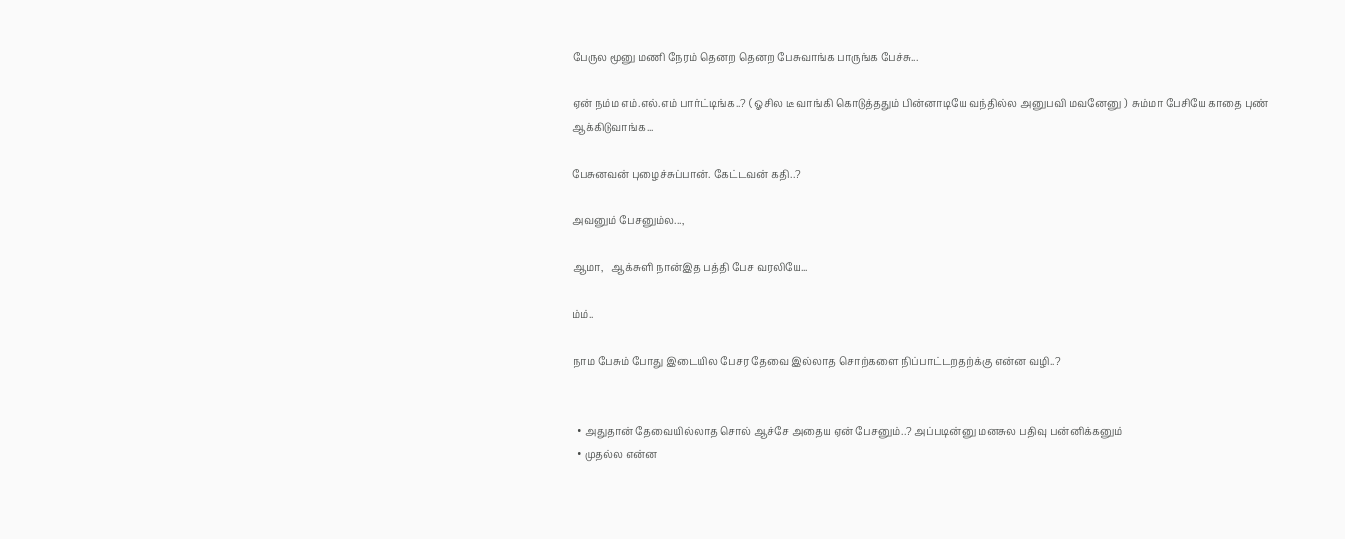பேருல மூனு மணி நேரம் தெனற தெனற பேசுவாங்க பாருங்க பேச்சு...

ஏன் நம்ம எம்.எல்.எம் பார்ட்டிங்க..? ( ஓசில டீ வாங்கி கொடுத்ததும் பின்னாடியே வந்தில்ல அனுபவி மவனேனு )  சும்மா பேசியே காதை புண் ஆக்கிடுவாங்க...

பேசுனவன் புழைச்சுப்பான். கேட்டவன் கதி..?

அவனும் பேசனும்ல...,

ஆமா,   ஆக்சுளி நான்இத பத்தி பேச வரலியே...

ம்ம்..

நாம பேசும் போது இடையில பேசர தேவை இல்லாத சொற்களை நிப்பாட்டறதற்க்கு என்ன வழி..?


  • அதுதான் தேவையில்லாத சொல் ஆச்சே அதைய ஏன் பேசனும்..? அப்படின்னு மனசுல பதிவு பன்னிக்கனும்
  • முதல்ல என்ன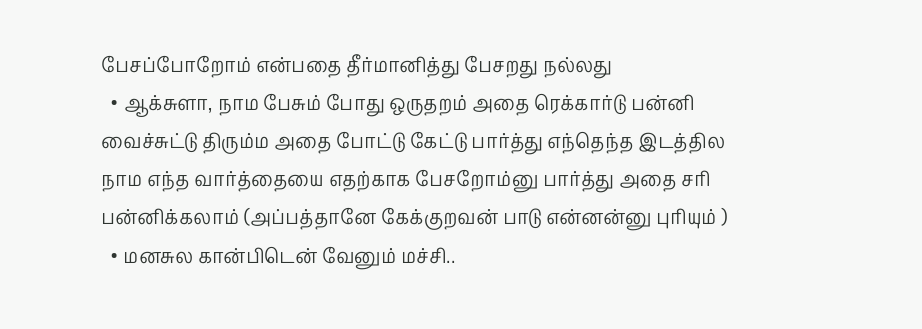பேசப்போறோம் என்பதை தீர்மானித்து பேசறது நல்லது
  • ஆக்சுளா, நாம பேசும் போது ஒருதறம் அதை ரெக்கார்டு பன்னி வைச்சுட்டு திரும்ம அதை போட்டு கேட்டு பார்த்து எந்தெந்த இடத்தில நாம எந்த வார்த்தையை எதற்காக பேசறோம்னு பார்த்து அதை சரி பன்னிக்கலாம் (அப்பத்தானே கேக்குறவன் பாடு என்னன்னு புரியும் )
  • மனசுல கான்பிடென் வேனும் மச்சி..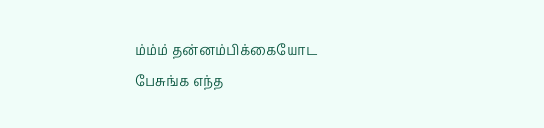ம்ம்ம் தன்னம்பிக்கையோட பேசுங்க எந்த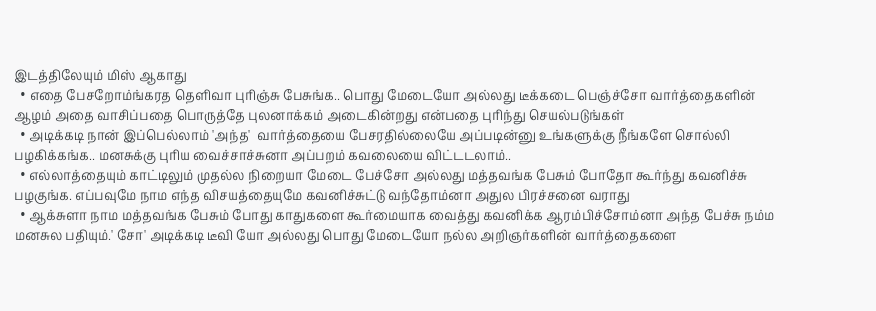இடத்திலேயும் மிஸ் ஆகாது
  • எதை பேசறோம்ங்கரத தெளிவா புரிஞ்சு பேசுங்க.. பொது மேடையோ அல்லது டீக்கடை பெஞ்ச்சோ வார்த்தைகளின் ஆழம் அதை வாசிப்பதை பொருத்தே புலனாக்கம் அடைகின்றது என்பதை புரிந்து செயல்படுங்கள்
  • அடிக்கடி நான் இப்பெல்லாம் 'அந்த'  வார்த்தையை பேசரதில்லையே அப்படின்னு உங்களுக்கு நீங்களே சொல்லி பழகிக்கங்க.. மனசுக்கு புரிய வைச்சாச்சுனா அப்பறம் கவலையை விட்டடலாம்..
  • எல்லாத்தையும் காட்டிலும் முதல்ல நிறையா மேடை பேச்சோ அல்லது மத்தவங்க பேசும் போதோ கூர்ந்து கவனிச்சு பழகுங்க. எப்பவுமே நாம எந்த விசயத்தையுமே கவனிச்சுட்டு வந்தோம்னா அதுல பிரச்சனை வராது
  • ஆக்சுளா நாம மத்தவங்க பேசும் போது காதுகளை கூர்மையாக வைத்து கவனிக்க ஆரம்பிச்சோம்னா அந்த பேச்சு நம்ம மனசுல பதியும்.' சோ' அடிக்கடி டீவி யோ அல்லது பொது மேடையோ நல்ல அறிஞர்களின் வார்த்தைகளை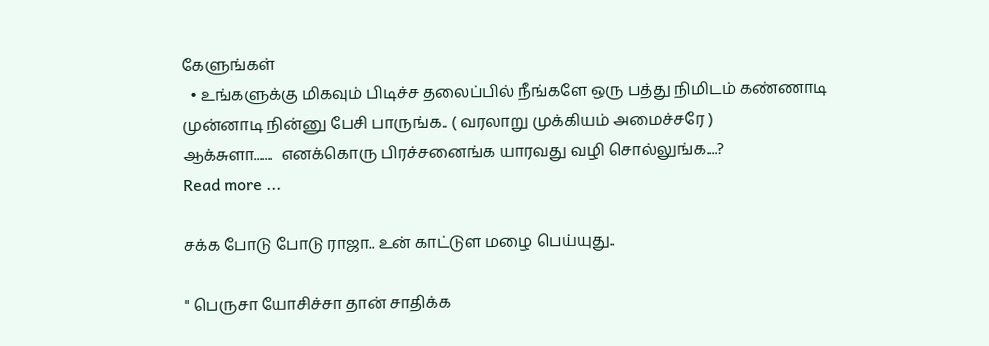கேளுங்கள்
  • உங்களுக்கு மிகவும் பிடிச்ச தலைப்பில் நீங்களே ஒரு பத்து நிமிடம் கண்ணாடி முன்னாடி நின்னு பேசி பாருங்க.. ( வரலாறு முக்கியம் அமைச்சரே )
ஆக்சுளா.......  எனக்கொரு பிரச்சனைங்க யாரவது வழி சொல்லுங்க....?
Read more ...

சக்க போடு போடு ராஜா.. உன் காட்டுள மழை பெய்யுது..

" பெருசா யோசிச்சா தான் சாதிக்க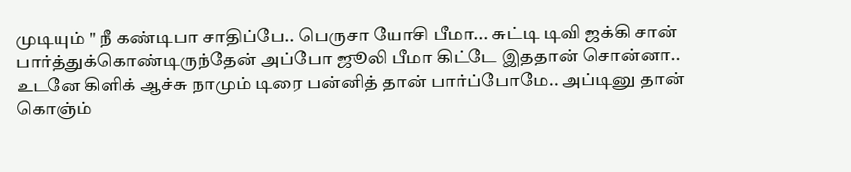முடியும் " நீ கண்டிபா சாதிப்பே.. பெருசா யோசி பீமா... சுட்டி டிவி ஜக்கி சான் பார்த்துக்கொண்டிருந்தேன் அப்போ ஜூலி பீமா கிட்டே இததான் சொன்னா.. உடனே கிளிக் ஆச்சு நாமும் டிரை பன்னித் தான் பார்ப்போமே.. அப்டினு தான் கொஞ்ம்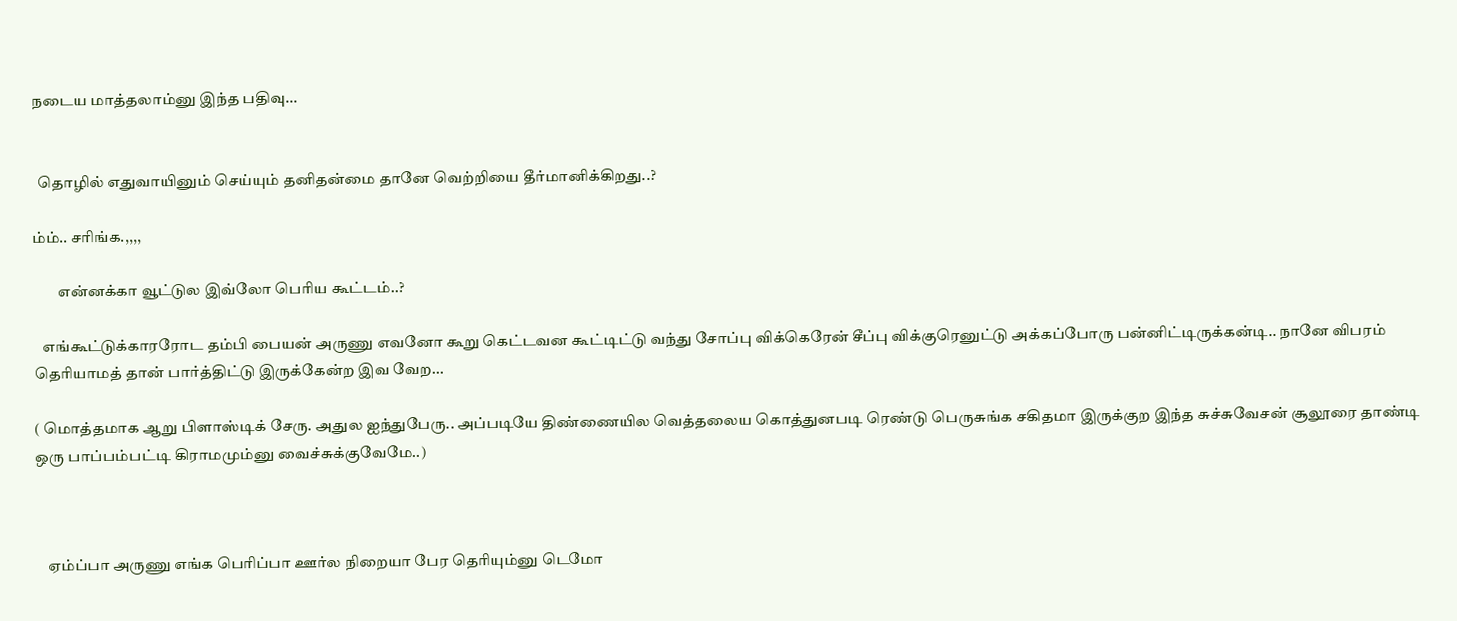நடைய மாத்தலாம்னு இந்த பதிவு...


  தொழில் எதுவாயினும் செய்யும் தனிதன்மை தானே வெற்றியை தீர்மானிக்கிறது..?

ம்ம்.. சரிங்க.,,,,

        என்னக்கா வூட்டுல இவ்லோ பெரிய கூட்டம்..?

   எங்கூட்டுக்காரரோட தம்பி பையன் அருணு எவனோ கூறு கெட்டவன கூட்டிட்டு வந்து சோப்பு விக்கெரேன் சீப்பு விக்குரெனுட்டு அக்கப்போரு பன்னிட்டிருக்கன்டி.. நானே விபரம் தெரியாமத் தான் பார்த்திட்டு இருக்கேன்ற இவ வேற...

( மொத்தமாக ஆறு பிளாஸ்டிக் சேரு. அதுல ஐந்துபேரு.. அப்படியே திண்ணையில வெத்தலைய கொத்துனபடி ரெண்டு பெருசுங்க சகிதமா இருக்குற இந்த சுச்சுவேசன் சூலூரை தாண்டி ஒரு பாப்பம்பட்டி கிராமமும்னு வைச்சுக்குவேமே..)



    ஏம்ப்பா அருணு எங்க பெரிப்பா ஊர்ல நிறையா பேர தெரியும்னு டெமோ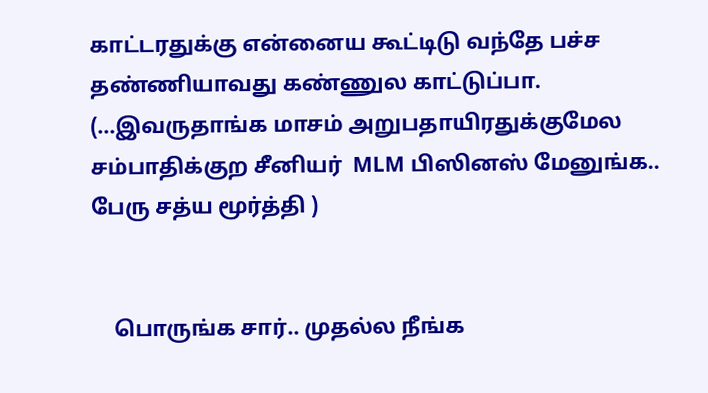காட்டரதுக்கு என்னைய கூட்டிடு வந்தே பச்ச தண்ணியாவது கண்ணுல காட்டுப்பா. (...இவருதாங்க மாசம் அறுபதாயிரதுக்குமேல சம்பாதிக்குற சீனியர்  MLM பிஸினஸ் மேனுங்க.. பேரு சத்ய மூர்த்தி )


    பொருங்க சார்.. முதல்ல நீங்க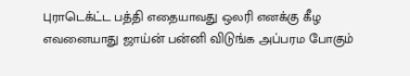புராடெக்ட்ட பத்தி எதையாவது ஒலரி எனக்கு கீழ எவனையாது ஜாய்ன் பன்னி விடுங்க அப்பரம போகும்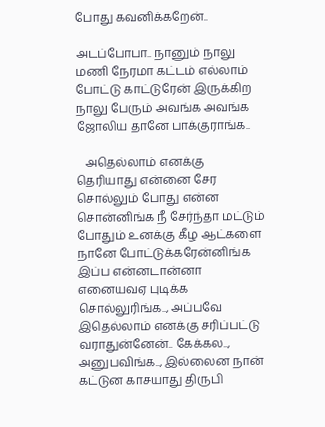போது கவனிக்கறேன்..

அடப்போபா.. நானும் நாலு மணி நேரமா கட்டம் எல்லாம் போட்டு காட்டுரேன் இருக்கிற நாலு பேரும் அவங்க அவங்க ஜோலிய தானே பாக்குராங்க..

   அதெல்லாம் எனக்கு தெரியாது என்னை சேர சொல்லும் போது என்ன சொன்னிங்க நீ சேர்ந்தா மட்டும் போதும் உனக்கு கீழ ஆட்களை நானே போட்டுக்கரேன்னிங்க இப்ப என்னடான்னா எனையவஏ புடிக்க சொல்லுரிங்க.., அப்பவே இதெல்லாம் எனக்கு சரிப்பட்டு வராதுன்னேன்.. கேக்கல.., அனுபவிங்க.., இல்லைன நான் கட்டுன காசயாது திருபி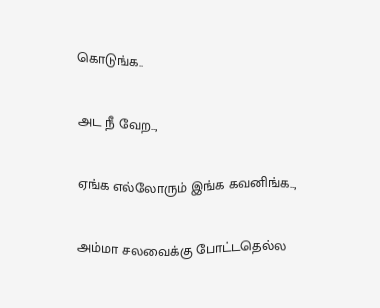கொடுங்க..

அட நீ வேற..,

ஏங்க எல்லோரும் இங்க கவனிங்க..,

அம்மா சலவைக்கு போட்டதெல்ல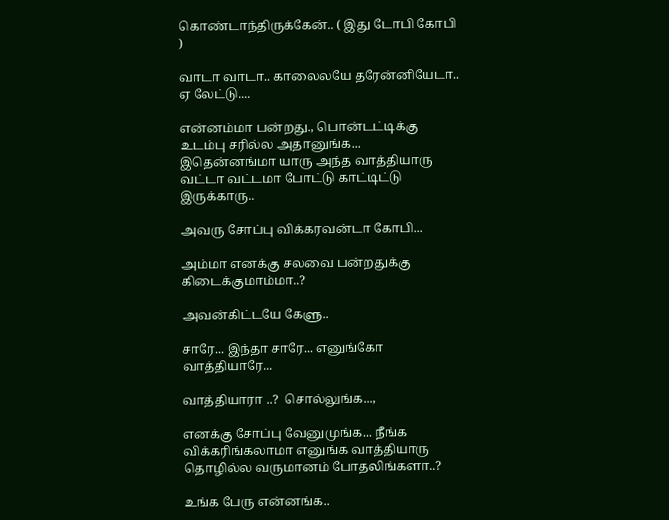கொண்டாந்திருக்கேன்.. ( இது டோபி கோபி )

வாடா வாடா.. காலைலயே தரேன்னியேடா.. ஏ லேட்டு....

என்னம்மா பன்றது., பொன்டட்டிக்கு உடம்பு சரில்ல அதானுங்க...   இதென்னங்மா யாரு அந்த வாத்தியாரு வட்டா வட்டமா போட்டு காட்டிட்டு இருக்காரு..

அவரு சோப்பு விக்கரவன்டா கோபி...

அம்மா எனக்கு சலவை பன்றதுக்கு கிடைக்குமாம்மா..?

அவன்கிட்டயே கேளு..

சாரே... இந்தா சாரே... எனுங்கோ வாத்தியாரே...

வாத்தியாரா ..?  சொல்லுங்க...,

எனக்கு சோப்பு வேனுமுங்க... நீங்க விக்கரிங்கலாமா எனுங்க வாத்தியாரு தொழில்ல வருமானம் போதலிங்களா..?

உங்க பேரு என்னங்க..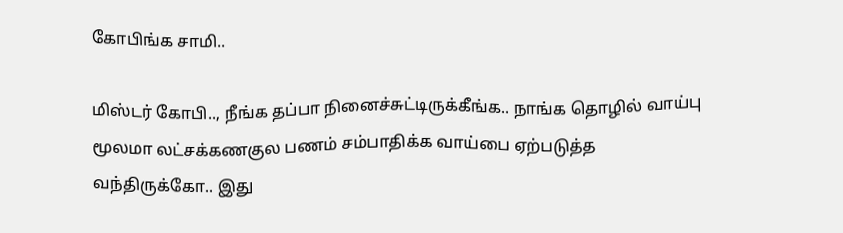கோபிங்க சாமி..

மிஸ்டர் கோபி.., நீங்க தப்பா நினைச்சுட்டிருக்கீங்க.. நாங்க தொழில் வாய்பு மூலமா லட்சக்கணகுல பணம் சம்பாதிக்க வாய்பை ஏற்படுத்த வந்திருக்கோ.. இது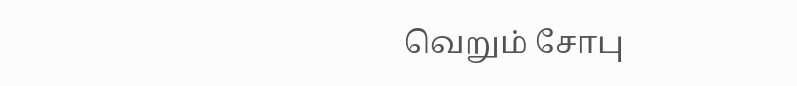வெறும் சோபு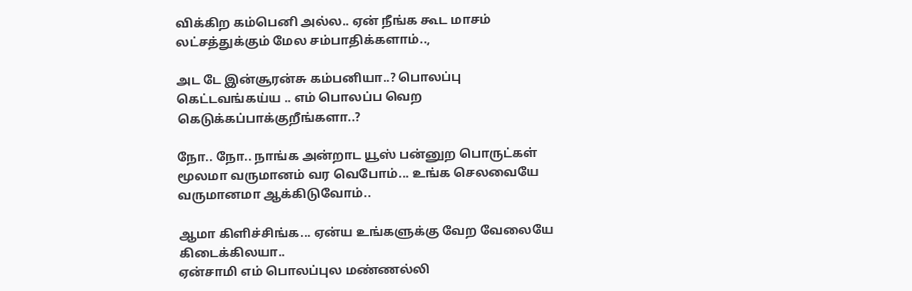விக்கிற கம்பெனி அல்ல.. ஏன் நீங்க கூட மாசம் லட்சத்துக்கும் மேல சம்பாதிக்களாம்..,

அட டே இன்சூரன்சு கம்பனியா..? பொலப்பு கெட்டவங்கய்ய .. எம் பொலப்ப வெற கெடுக்கப்பாக்குறீங்களா..?

நோ.. நோ.. நாங்க அன்றாட யூஸ் பன்னுற பொருட்கள் மூலமா வருமானம் வர வெபோம்... உங்க செலவையே வருமானமா ஆக்கிடுவோம்..

ஆமா கிளிச்சிங்க... ஏன்ய உங்களுக்கு வேற வேலையே கிடைக்கிலயா..
ஏன்சாமி எம் பொலப்புல மண்ணல்லி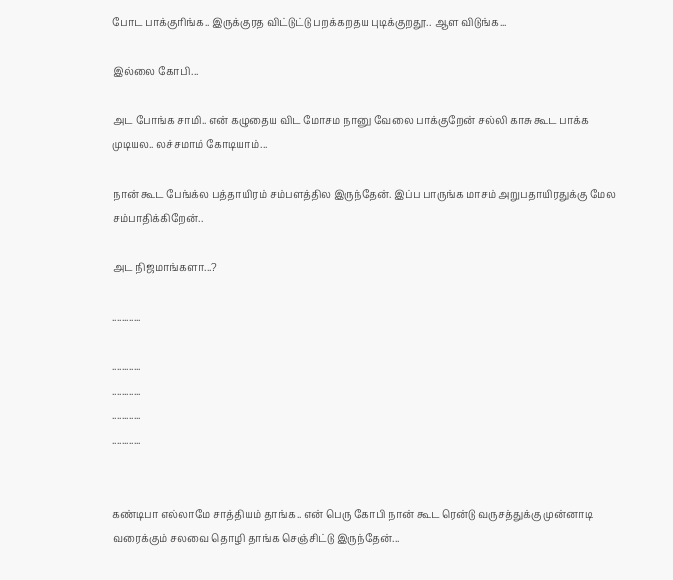போட பாக்குரிங்க.. இருக்குரத விட்டுட்டு பறக்கறதய புடிக்குறதூ.. ஆள விடுங்க...

இல்லை கோபி...

அட போங்க சாமி.. என் கழுதைய விட மோசம நானு வேலை பாக்குறேன் சல்லி காசு கூட பாக்க முடியல.. லச்சமாம் கோடியாம்...

நான் கூட பேங்க்ல பத்தாயிரம் சம்பளத்தில இருந்தேன். இப்ப பாருங்க மாசம் அறுபதாயிரதுக்கு மேல சம்பாதிக்கிறேன்..

அட நிஜமாங்களா...?

............

............
............
............
............


கண்டிபா எல்லாமே சாத்தியம் தாங்க.. என் பெரு கோபி நான் கூட ரென்டு வருசத்துக்கு முன்னாடி வரைக்கும் சலவை தொழி தாங்க செஞ்சிட்டு இருந்தேன்...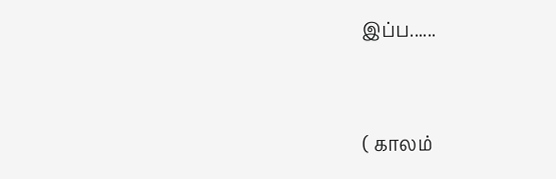இப்ப......



( காலம்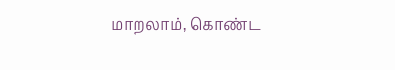மாறலாம், கொண்ட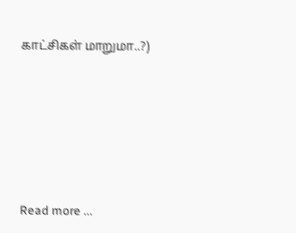காட்சிகள் மாறுமா..?)








Read more ...